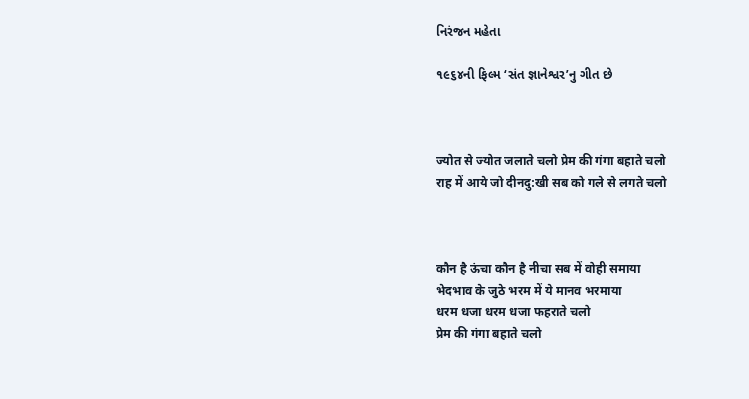નિરંજન મહેતા

૧૯૬૪ની ફિલ્મ ‘સંત જ્ઞાનેશ્વર’નુ ગીત છે



ज्योत से ज्योत जलाते चलो प्रेम की गंगा बहाते चलो
राह में आये जो दीनदु:खी सब को गले से लगते चलो



कौन है ऊंचा कौन है नीचा सब में वोही समाया
भेदभाव के जुठे भरम में ये मानव भरमाया
धरम धजा धरम धजा फहराते चलो
प्रेम की गंगा बहाते चलो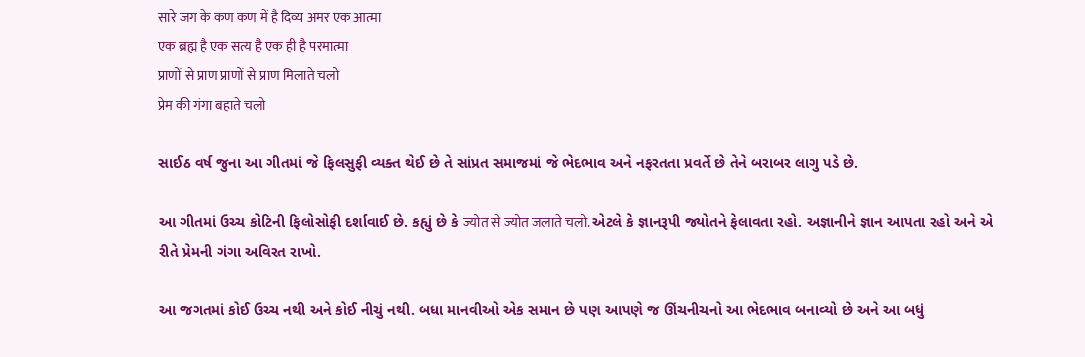सारे जग के कण कण में है दिव्य अमर एक आत्मा
एक ब्रह्म है एक सत्य है एक ही है परमात्मा
प्राणों से प्राण प्राणों से प्राण मिलाते चलो
प्रेम की गंगा बहाते चलो

સાઈઠ વર્ષ જુના આ ગીતમાં જે ફિલસુફી વ્યક્ત થેઈ છે તે સાંપ્રત સમાજમાં જે ભેદભાવ અને નફરતતા પ્રવર્તે છે તેને બરાબર લાગુ પડે છે.

આ ગીતમાં ઉચ્ચ કોટિની ફિલોસોફી દર્શાવાઈ છે. કહ્યું છે કે ज्योत से ज्योत जलाते चलो. એટલે કે જ્ઞાનરૂપી જ્યોતને ફેલાવતા રહો. અજ્ઞાનીને જ્ઞાન આપતા રહો અને એ રીતે પ્રેમની ગંગા અવિરત રાખો.

આ જગતમાં કોઈ ઉચ્ચ નથી અને કોઈ નીચું નથી. બધા માનવીઓ એક સમાન છે પણ આપણે જ ઊંચનીચનો આ ભેદભાવ બનાવ્યો છે અને આ બધું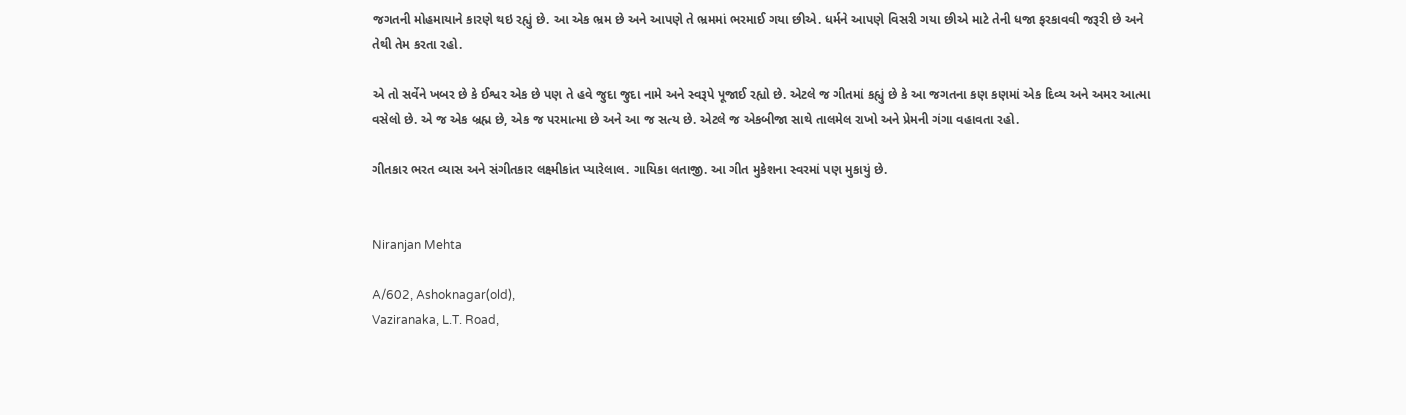જગતની મોહમાયાને કારણે થઇ રહ્યું છે. આ એક ભ્રમ છે અને આપણે તે ભ્રમમાં ભરમાઈ ગયા છીએ. ધર્મને આપણે વિસરી ગયા છીએ માટે તેની ધજા ફરકાવવી જરૂરી છે અને તેથી તેમ કરતા રહો.

એ તો સર્વેને ખબર છે કે ઈશ્વર એક છે પણ તે હવે જુદા જુદા નામે અને સ્વરૂપે પૂજાઈ રહ્યો છે. એટલે જ ગીતમાં કહ્યું છે કે આ જગતના કણ કણમાં એક દિવ્ય અને અમર આત્મા વસેલો છે. એ જ એક બ્રહ્મ છે, એક જ પરમાત્મા છે અને આ જ સત્ય છે. એટલે જ એકબીજા સાથે તાલમેલ રાખો અને પ્રેમની ગંગા વહાવતા રહો.

ગીતકાર ભરત વ્યાસ અને સંગીતકાર લક્ષ્મીકાંત પ્યારેલાલ. ગાયિકા લતાજી. આ ગીત મુકેશના સ્વરમાં પણ મુકાયું છે.


Niranjan Mehta

A/602, Ashoknagar(old),
Vaziranaka, L.T. Road,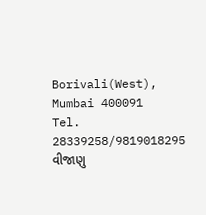Borivali(West),
Mumbai 400091
Tel. 28339258/9819018295
વીજાણુ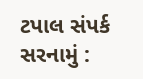ટપાલ સંપર્ક સરનામું :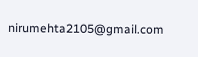nirumehta2105@gmail.com